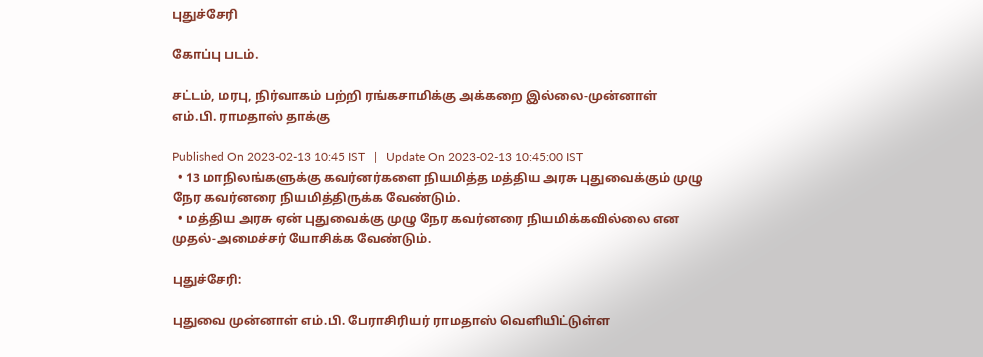புதுச்சேரி

கோப்பு படம்.

சட்டம், மரபு, நிர்வாகம் பற்றி ரங்கசாமிக்கு அக்கறை இல்லை-முன்னாள் எம்.பி. ராமதாஸ் தாக்கு

Published On 2023-02-13 10:45 IST   |   Update On 2023-02-13 10:45:00 IST
  • 13 மாநிலங்களுக்கு கவர்னர்களை நியமித்த மத்திய அரசு புதுவைக்கும் முழு நேர கவர்னரை நியமித்திருக்க வேண்டும்.
  • மத்திய அரசு ஏன் புதுவைக்கு முழு நேர கவர்னரை நியமிக்கவில்லை என முதல்-அமைச்சர் யோசிக்க வேண்டும்.

புதுச்சேரி:

புதுவை முன்னாள் எம்.பி. பேராசிரியர் ராமதாஸ் வெளியிட்டுள்ள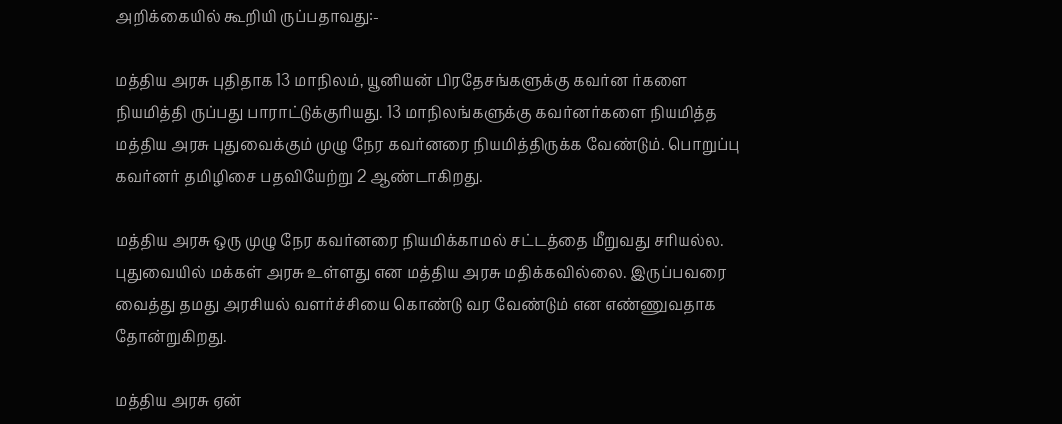அறிக்கையில் கூறியி ருப்பதாவது:-

மத்திய அரசு புதிதாக 13 மாநிலம், யூனியன் பிரதேசங்களுக்கு கவர்ன ர்களை நியமித்தி ருப்பது பாராட்டுக்குரியது. 13 மாநிலங்களுக்கு கவர்னர்களை நியமித்த மத்திய அரசு புதுவைக்கும் முழு நேர கவர்னரை நியமித்திருக்க வேண்டும். பொறுப்பு கவர்னர் தமிழிசை பதவியேற்று 2 ஆண்டாகிறது.

மத்திய அரசு ஒரு முழு நேர கவர்னரை நியமிக்காமல் சட்டத்தை மீறுவது சரியல்ல. புதுவையில் மக்கள் அரசு உள்ளது என மத்திய அரசு மதிக்கவில்லை. இருப்பவரை வைத்து தமது அரசியல் வளர்ச்சியை கொண்டு வர வேண்டும் என எண்ணுவதாக தோன்றுகிறது.

மத்திய அரசு ஏன்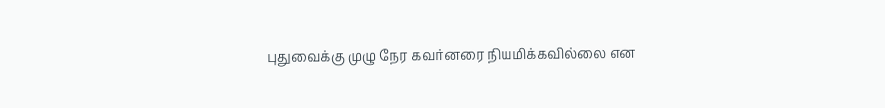புதுவைக்கு முழு நேர கவர்னரை நியமிக்கவில்லை என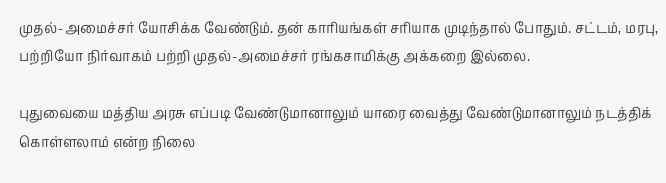முதல்-அமைச்சர் யோசிக்க வேண்டும். தன் காரியங்கள் சரியாக முடிந்தால் போதும். சட்டம், மரபு, பற்றியோ நிர்வாகம் பற்றி முதல்-அமைச்சர் ரங்கசாமிக்கு அக்கறை இல்லை.

புதுவையை மத்திய அரசு எப்படி வேண்டுமானாலும் யாரை வைத்து வேண்டுமானாலும் நடத்திக் கொள்ளலாம் என்ற நிலை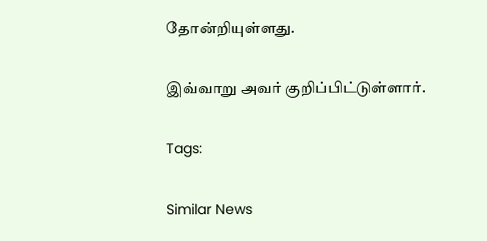தோன்றியுள்ளது.

இவ்வாறு அவர் குறிப்பிட்டுள்ளார்.

Tags:

Similar News